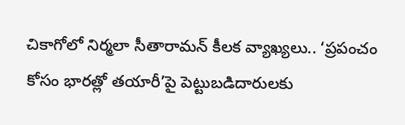చికాగోలో నిర్మలా సీతారామన్ కీలక వ్యాఖ్యలు.. ‘ప్రపంచం కోసం భారత్లో తయారీ’పై పెట్టుబడిదారులకు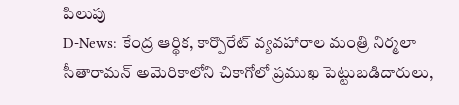పిలుపు
D-News: కేంద్ర ఆర్థిక, కార్పొరేట్ వ్యవహారాల మంత్రి నిర్మలా సీతారామన్ అమెరికాలోని చికాగోలో ప్రముఖ పెట్టుబడిదారులు,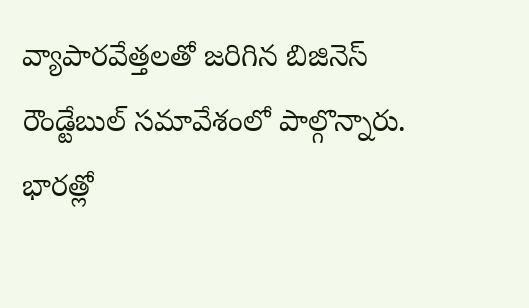వ్యాపారవేత్తలతో జరిగిన బిజినెస్ రౌండ్టేబుల్ సమావేశంలో పాల్గొన్నారు. భారత్లో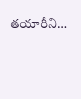తయారీని…